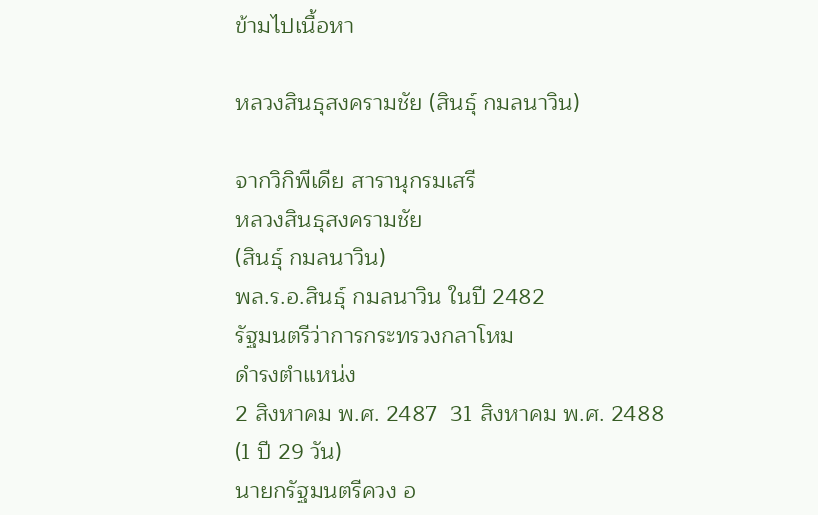ข้ามไปเนื้อหา

หลวงสินธุสงครามชัย (สินธุ์ กมลนาวิน)

จากวิกิพีเดีย สารานุกรมเสรี
หลวงสินธุสงครามชัย
(สินธุ์ กมลนาวิน)
พล.ร.อ.สินธุ์ กมลนาวิน ในปี 2482
รัฐมนตรีว่าการกระทรวงกลาโหม
ดำรงตำแหน่ง
2 สิงหาคม พ.ศ. 2487  31 สิงหาคม พ.ศ. 2488
(1 ปี 29 วัน)
นายกรัฐมนตรีควง อ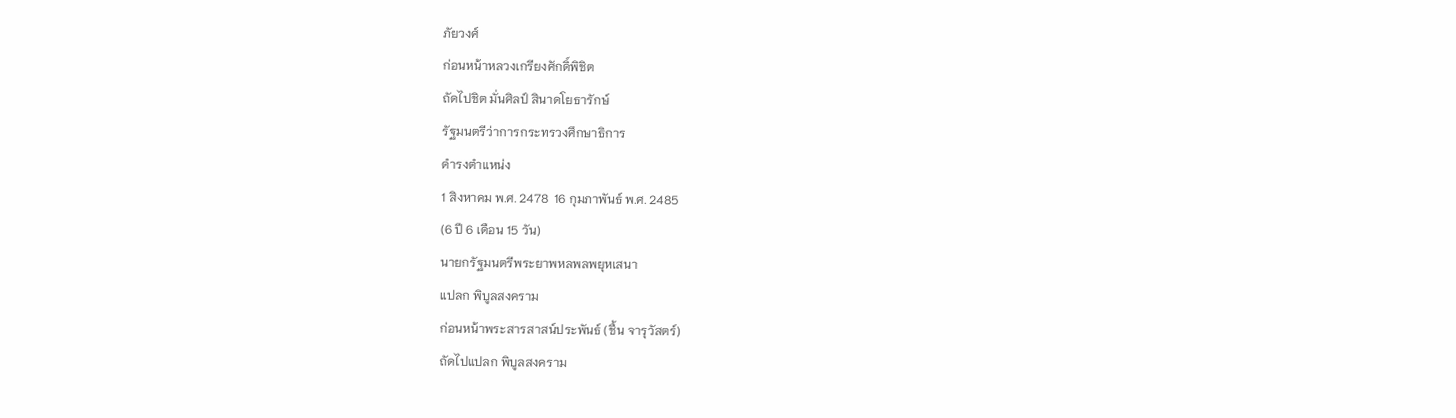ภัยวงศ์
ก่อนหน้าหลวงเกรียงศักดิ์พิชิต
ถัดไปชิต มั่นศิลป์ สินาดโยธารักษ์
รัฐมนตรีว่าการกระทรวงศึกษาธิการ
ดำรงตำแหน่ง
1 สิงหาคม พ.ศ. 2478  16 กุมภาพันธ์ พ.ศ. 2485
(6 ปี 6 เดือน 15 วัน)
นายกรัฐมนตรีพระยาพหลพลพยุหเสนา
แปลก พิบูลสงคราม
ก่อนหน้าพระสารสาสน์ประพันธ์ (ชื้น จารุวัสตร์)
ถัดไปแปลก พิบูลสงคราม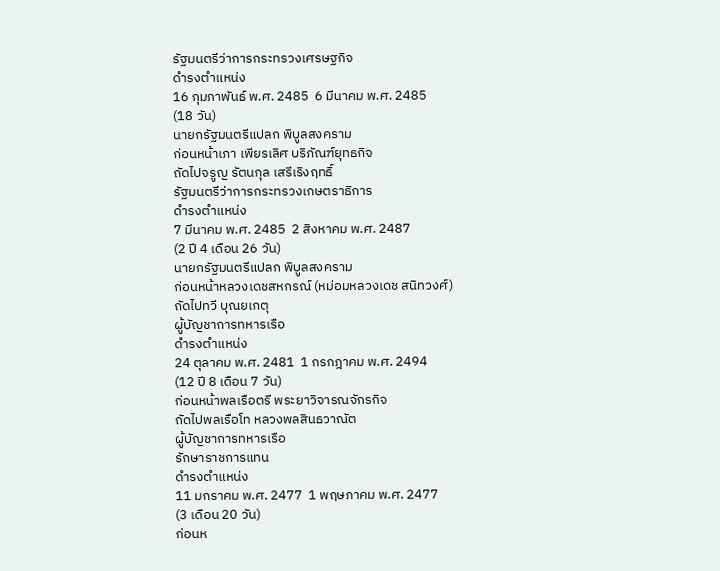รัฐมนตรีว่าการกระทรวงเศรษฐกิจ
ดำรงตำแหน่ง
16 กุมภาพันธ์ พ.ศ. 2485  6 มีนาคม พ.ศ. 2485
(18 วัน)
นายกรัฐมนตรีแปลก พิบูลสงคราม
ก่อนหน้าเภา เพียรเลิศ บริภัณฑ์ยุทธกิจ
ถัดไปจรูญ รัตนกุล เสรีเริงฤทธิ์
รัฐมนตรีว่าการกระทรวงเกษตราธิการ
ดำรงตำแหน่ง
7 มีนาคม พ.ศ. 2485  2 สิงหาคม พ.ศ. 2487
(2 ปี 4 เดือน 26 วัน)
นายกรัฐมนตรีแปลก พิบูลสงคราม
ก่อนหน้าหลวงเดชสหกรณ์ (หม่อมหลวงเดช สนิทวงศ์)
ถัดไปทวี บุณยเกตุ
ผู้บัญชาการทหารเรือ
ดำรงตำแหน่ง
24 ตุลาคม พ.ศ. 2481  1 กรกฎาคม พ.ศ. 2494
(12 ปี 8 เดือน 7 วัน)
ก่อนหน้าพลเรือตรี พระยาวิจารณจักรกิจ
ถัดไปพลเรือโท หลวงพลสินธวาณัต
ผู้บัญชาการทหารเรือ
รักษาราชการแทน
ดำรงตำแหน่ง
11 มกราคม พ.ศ. 2477  1 พฤษภาคม พ.ศ. 2477
(3 เดือน 20 วัน)
ก่อนห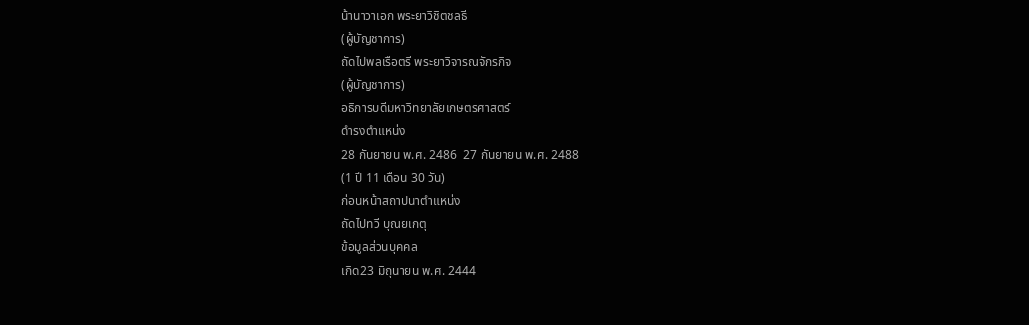น้านาวาเอก พระยาวิชิตชลธี
(ผู้บัญชาการ)
ถัดไปพลเรือตรี พระยาวิจารณจักรกิจ
(ผู้บัญชาการ)
อธิการบดีมหาวิทยาลัยเกษตรศาสตร์
ดำรงตำแหน่ง
28 กันยายน พ.ศ. 2486  27 กันยายน พ.ศ. 2488
(1 ปี 11 เดือน 30 วัน)
ก่อนหน้าสถาปนาตำแหน่ง
ถัดไปทวี บุณยเกตุ
ข้อมูลส่วนบุคคล
เกิด23 มิถุนายน พ.ศ. 2444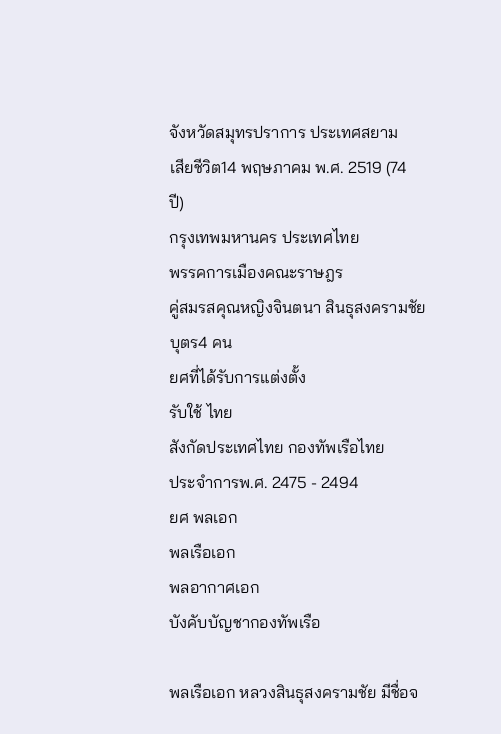จังหวัดสมุทรปราการ ประเทศสยาม
เสียชีวิต14 พฤษภาคม พ.ศ. 2519 (74 ปี)
กรุงเทพมหานคร ประเทศไทย
พรรคการเมืองคณะราษฎร
คู่สมรสคุณหญิงจินตนา สินธุสงครามชัย
บุตร4 คน
ยศที่ได้รับการแต่งตั้ง
รับใช้ ไทย
สังกัดประเทศไทย กองทัพเรือไทย
ประจำการพ.ศ. 2475 - 2494
ยศ พลเอก
พลเรือเอก
พลอากาศเอก
บังคับบัญชากองทัพเรือ

พลเรือเอก หลวงสินธุสงครามชัย มีชื่อจ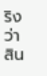ริงว่า สิน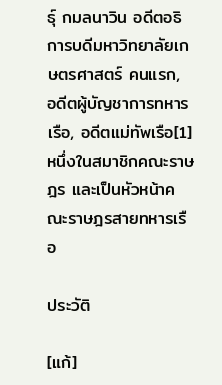ธุ์ กมลนาวิน อดีตอธิการบดีมหาวิทยาลัยเกษตรศาสตร์ คนแรก, อดีตผู้บัญชาการทหารเรือ, อดีตแม่ทัพเรือ[1] หนึ่งในสมาชิกคณะราษฎร และเป็นหัวหน้าคณะราษฎรสายทหารเรือ

ประวัติ

[แก้]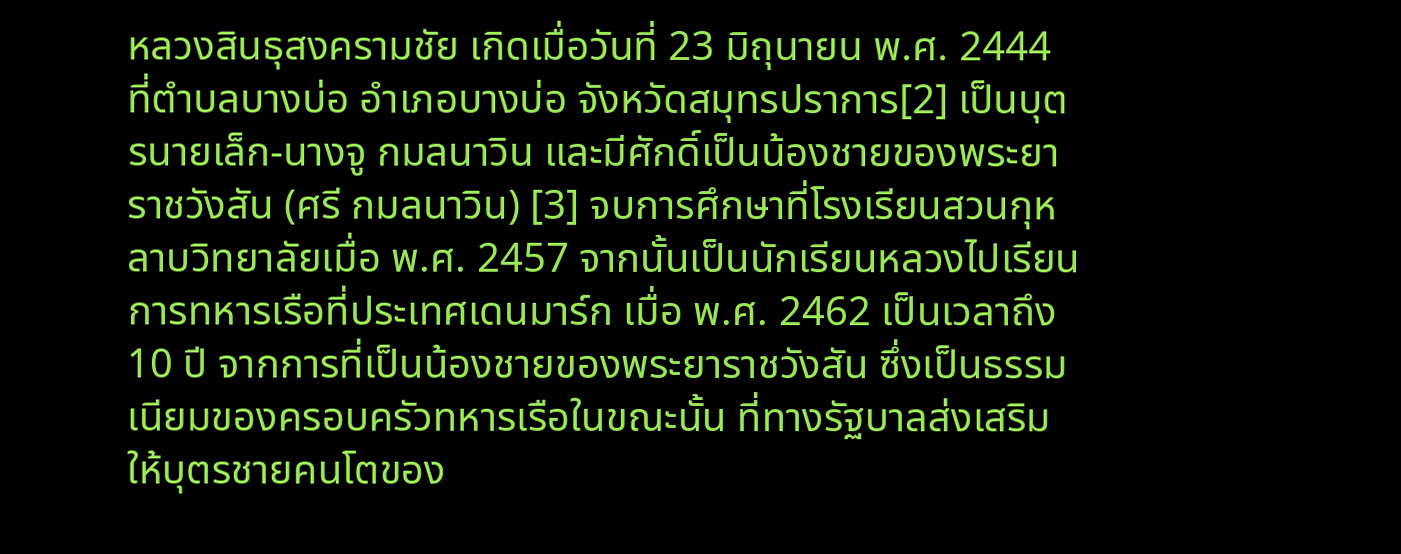หลวงสินธุสงครามชัย เกิดเมื่อวันที่ 23 มิถุนายน พ.ศ. 2444 ที่ตำบลบางบ่อ อำเภอบางบ่อ จังหวัดสมุทรปราการ[2] เป็นบุตรนายเล็ก-นางจู กมลนาวิน และมีศักดิ์เป็นน้องชายของพระยาราชวังสัน (ศรี กมลนาวิน) [3] จบการศึกษาที่โรงเรียนสวนกุหลาบวิทยาลัยเมื่อ พ.ศ. 2457 จากนั้นเป็นนักเรียนหลวงไปเรียนการทหารเรือที่ประเทศเดนมาร์ก เมื่อ พ.ศ. 2462 เป็นเวลาถึง 10 ปี จากการที่เป็นน้องชายของพระยาราชวังสัน ซึ่งเป็นธรรมเนียมของครอบครัวทหารเรือในขณะนั้น ที่ทางรัฐบาลส่งเสริมให้บุตรชายคนโตของ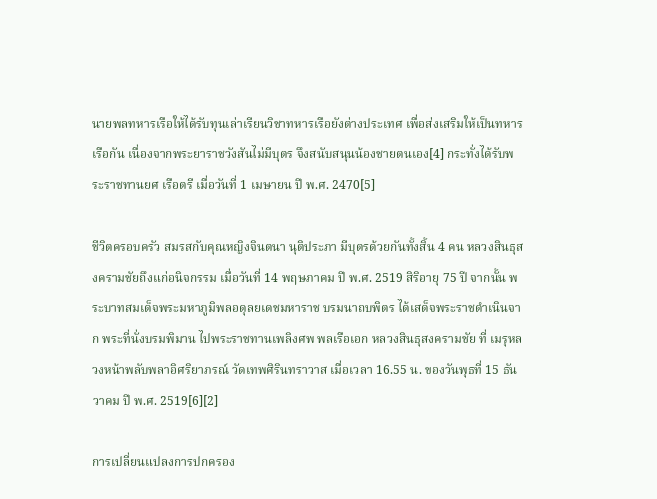นายพลทหารเรือให้ได้รับทุนเล่าเรียนวิชาทหารเรือยังต่างประเทศ เพื่อส่งเสริมให้เป็นทหารเรือกัน เนื่องจากพระยาราชวังสันไม่มีบุตร จึงสนับสนุนน้องชายตนเอง[4] กระทั่งได้รับพระราชทานยศ เรือตรี เมื่อวันที่ 1 เมษายน ปี พ.ศ. 2470[5]

ชีวิตครอบครัว สมรสกับคุณหญิงจินตนา นุติประภา มีบุตรด้วยกันทั้งสิ้น 4 คน หลวงสินธุสงครามชัยถึงแก่อนิจกรรม เมื่อวันที่ 14 พฤษภาคม ปี พ.ศ. 2519 สิริอายุ 75 ปี จากนั้น พระบาทสมเด็จพระมหาภูมิพลอดุลยเดชมหาราช บรมนาถบพิตร ได้เสด็จพระราชดำเนินจาก พระที่นั่งบรมพิมาน ไปพระราชทานเพลิงศพ พลเรือเอก หลวงสินธุสงครามชัย ที่ เมรุหลวงหน้าพลับพลาอิศริยาภรณ์ วัดเทพศิรินทราวาส เมื่อเวลา 16.55 น. ของวันพุธที่ 15 ธันวาคม ปี พ.ศ. 2519[6][2]

การเปลี่ยนแปลงการปกครอง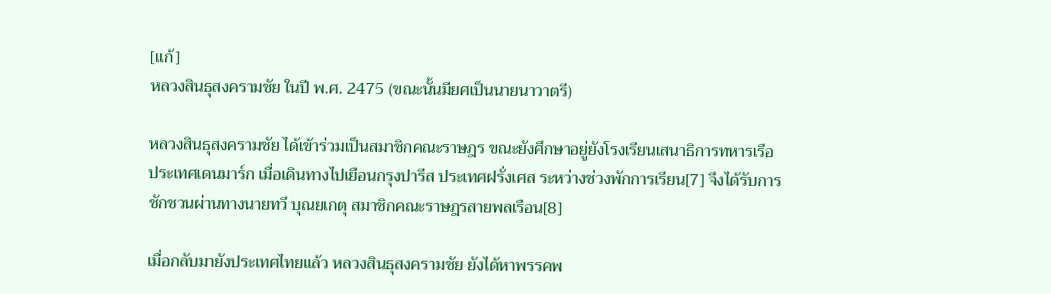[แก้]
หลวงสินธุสงครามชัย ในปี พ.ศ. 2475 (ขณะนั้นมียศเป็นนายนาวาตรี)

หลวงสินธุสงครามชัย ได้เข้าร่วมเป็นสมาชิกคณะราษฎร ขณะยังศึกษาอยู่ยังโรงเรียนเสนาธิการทหารเรือ ประเทศเดนมาร์ก เมื่อเดินทางไปเยือนกรุงปารีส ประเทศฝรั่งเศส ระหว่างช่วงพักการเรียน[7] จึงได้รับการชักชวนผ่านทางนายทวี บุณยเกตุ สมาชิกคณะราษฎรสายพลเรือน[8]

เมื่อกลับมายังประเทศไทยแล้ว หลวงสินธุสงครามชัย ยังได้หาพรรคพ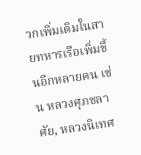วกเพิ่มเติมในสายทหารเรือเพิ่มขึ้นอีกหลายคน เช่น หลวงศุภชลาศัย, หลวงนิเทศ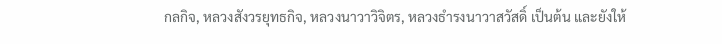กลกิจ, หลวงสังวรยุทธกิจ, หลวงนาวาวิจิตร, หลวงธำรงนาวาสวัสดิ์ เป็นต้น และยังให้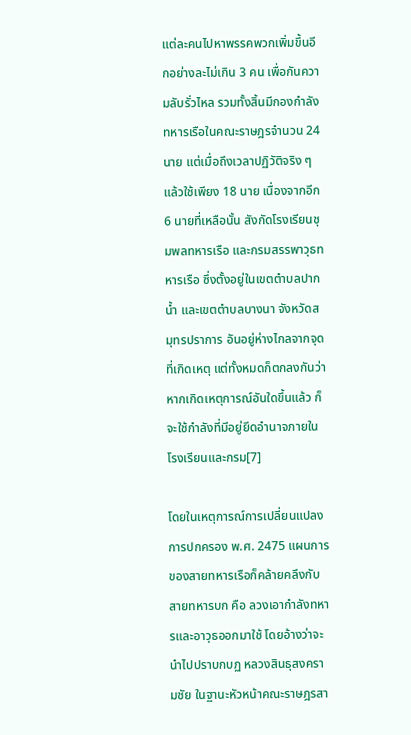แต่ละคนไปหาพรรคพวกเพิ่มขึ้นอีกอย่างละไม่เกิน 3 คน เพื่อกันความลับรั่วไหล รวมทั้งสิ้นมีกองกำลังทหารเรือในคณะราษฎรจำนวน 24 นาย แต่เมื่อถึงเวลาปฏิวัติจริง ๆ แล้วใช้เพียง 18 นาย เนื่องจากอีก 6 นายที่เหลือนั้น สังกัดโรงเรียนชุมพลทหารเรือ และกรมสรรพาวุธทหารเรือ ซึ่งตั้งอยู่ในเขตตำบลปากน้ำ และเขตตำบลบางนา จังหวัดสมุทรปราการ อันอยู่ห่างไกลจากจุดที่เกิดเหตุ แต่ทั้งหมดก็ตกลงกันว่า หากเกิดเหตุการณ์อันใดขึ้นแล้ว ก็จะใช้กำลังที่มีอยู่ยึดอำนาจภายในโรงเรียนและกรม[7]

โดยในเหตุการณ์การเปลี่ยนแปลงการปกครอง พ.ศ. 2475 แผนการของสายทหารเรือก็คล้ายคลึงกับสายทหารบก คือ ลวงเอากำลังทหารและอาวุธออกมาใช้ โดยอ้างว่าจะนำไปปราบกบฏ หลวงสินธุสงครามชัย ในฐานะหัวหน้าคณะราษฎรสา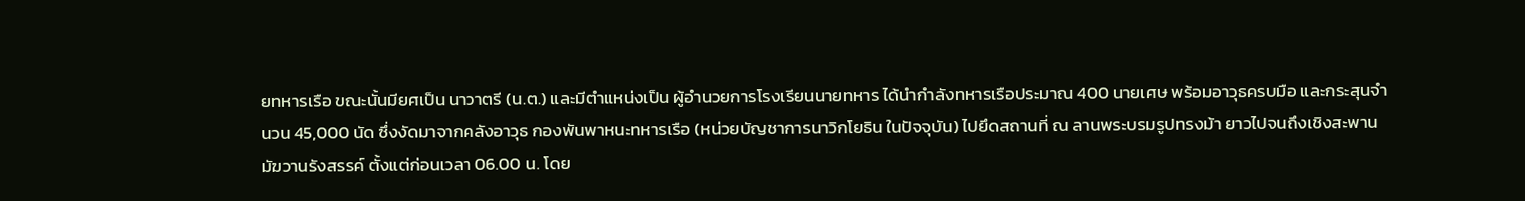ยทหารเรือ ขณะนั้นมียศเป็น นาวาตรี (น.ต.) และมีตำแหน่งเป็น ผู้อำนวยการโรงเรียนนายทหาร ได้นำกำลังทหารเรือประมาณ 400 นายเศษ พร้อมอาวุธครบมือ และกระสุนจำนวน 45,000 นัด ซึ่งงัดมาจากคลังอาวุธ กองพันพาหนะทหารเรือ (หน่วยบัญชาการนาวิกโยธิน ในปัจจุบัน) ไปยึดสถานที่ ณ ลานพระบรมรูปทรงม้า ยาวไปจนถึงเชิงสะพานมัฆวานรังสรรค์ ตั้งแต่ก่อนเวลา 06.00 น. โดย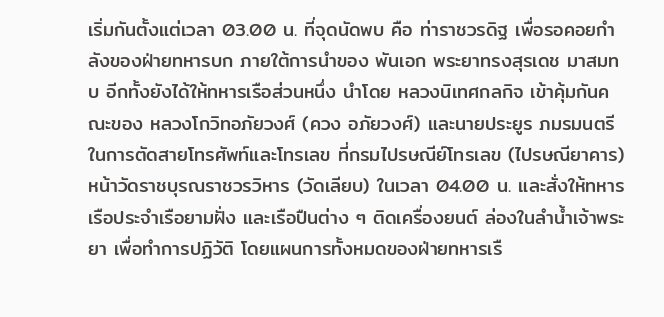เริ่มกันตั้งแต่เวลา 03.00 น. ที่จุดนัดพบ คือ ท่าราชวรดิฐ เพื่อรอคอยกำลังของฝ่ายทหารบก ภายใต้การนำของ พันเอก พระยาทรงสุรเดช มาสมทบ อีกทั้งยังได้ให้ทหารเรือส่วนหนึ่ง นำโดย หลวงนิเทศกลกิจ เข้าคุ้มกันคณะของ หลวงโกวิทอภัยวงศ์ (ควง อภัยวงศ์) และนายประยูร ภมรมนตรี ในการตัดสายโทรศัพท์และโทรเลข ที่กรมไปรษณีย์โทรเลข (ไปรษณียาคาร) หน้าวัดราชบุรณราชวรวิหาร (วัดเลียบ) ในเวลา 04.00 น. และสั่งให้ทหารเรือประจำเรือยามฝั่ง และเรือปืนต่าง ๆ ติดเครื่องยนต์ ล่องในลำน้ำเจ้าพระยา เพื่อทำการปฏิวัติ โดยแผนการทั้งหมดของฝ่ายทหารเรื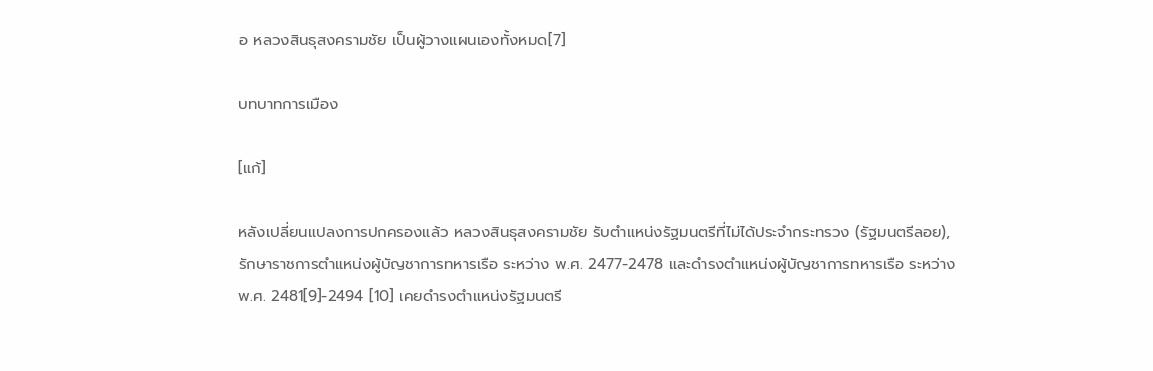อ หลวงสินธุสงครามชัย เป็นผู้วางแผนเองทั้งหมด[7]

บทบาทการเมือง

[แก้]

หลังเปลี่ยนแปลงการปกครองแล้ว หลวงสินธุสงครามชัย รับตำแหน่งรัฐมนตรีที่ไม่ได้ประจำกระทรวง (รัฐมนตรีลอย), รักษาราชการตำแหน่งผู้บัญชาการทหารเรือ ระหว่าง พ.ศ. 2477-2478 และดำรงตำแหน่งผู้บัญชาการทหารเรือ ระหว่าง พ.ศ. 2481[9]-2494 [10] เคยดำรงตำแหน่งรัฐมนตรี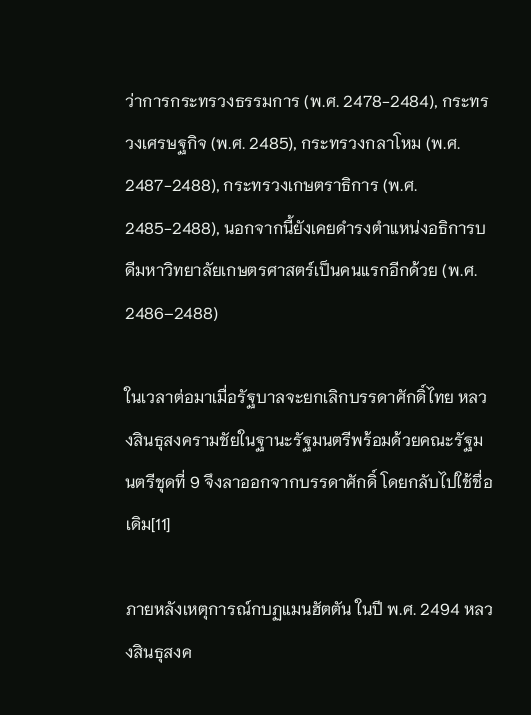ว่าการกระทรวงธรรมการ (พ.ศ. 2478-2484), กระทรวงเศรษฐกิจ (พ.ศ. 2485), กระทรวงกลาโหม (พ.ศ. 2487-2488), กระทรวงเกษตราธิการ (พ.ศ. 2485-2488), นอกจากนี้ยังเคยดำรงตำแหน่งอธิการบดีมหาวิทยาลัยเกษตรศาสตร์เป็นคนแรกอีกด้วย (พ.ศ. 2486–2488)

ในเวลาต่อมาเมื่อรัฐบาลจะยกเลิกบรรดาศักดิ์ไทย หลวงสินธุสงครามชัยในฐานะรัฐมนตรีพร้อมด้วยคณะรัฐมนตรีชุดที่ 9 จึงลาออกจากบรรดาศักดิ์ โดยกลับไปใช้ชื่อเดิม[11]

ภายหลังเหตุการณ์กบฏแมนฮัตตัน ในปี พ.ศ. 2494 หลวงสินธุสงค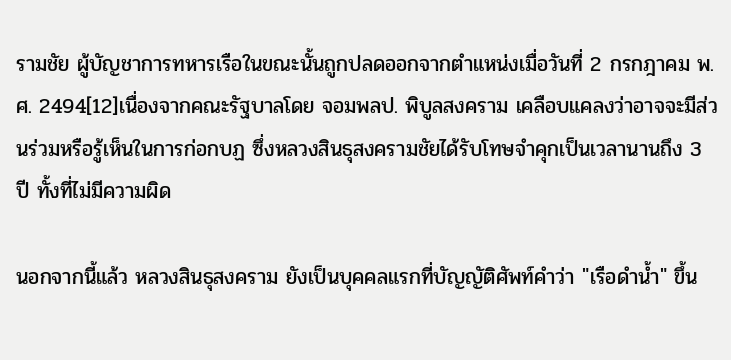รามชัย ผู้บัญชาการทหารเรือในขณะนั้นถูกปลดออกจากตำแหน่งเมื่อวันที่ 2 กรกฎาคม พ.ศ. 2494[12]เนื่องจากคณะรัฐบาลโดย จอมพลป. พิบูลสงคราม เคลือบแคลงว่าอาจจะมีส่วนร่วมหรือรู้เห็นในการก่อกบฏ ซึ่งหลวงสินธุสงครามชัยได้รับโทษจำคุกเป็นเวลานานถึง 3 ปี ทั้งที่ไม่มีความผิด

นอกจากนี้แล้ว หลวงสินธุสงคราม ยังเป็นบุคคลแรกที่บัญญัติศัพท์คำว่า "เรือดำน้ำ" ขึ้น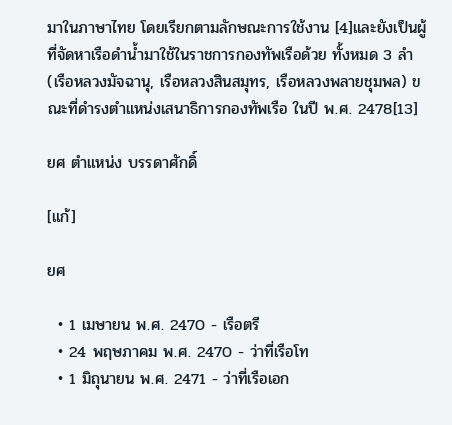มาในภาษาไทย โดยเรียกตามลักษณะการใช้งาน [4]และยังเป็นผู้ที่จัดหาเรือดำน้ำมาใช้ในราชการกองทัพเรือด้วย ทั้งหมด 3 ลำ (เรือหลวงมัจฉานุ, เรือหลวงสินสมุทร, เรือหลวงพลายชุมพล) ขณะที่ดำรงตำแหน่งเสนาธิการกองทัพเรือ ในปี พ.ศ. 2478[13]

ยศ ตำแหน่ง บรรดาศักดิ์

[แก้]

ยศ

  • 1 เมษายน พ.ศ. 2470 - เรือตรี
  • 24 พฤษภาคม พ.ศ. 2470 - ว่าที่เรือโท
  • 1 มิถุนายน พ.ศ. 2471 - ว่าที่เรือเอก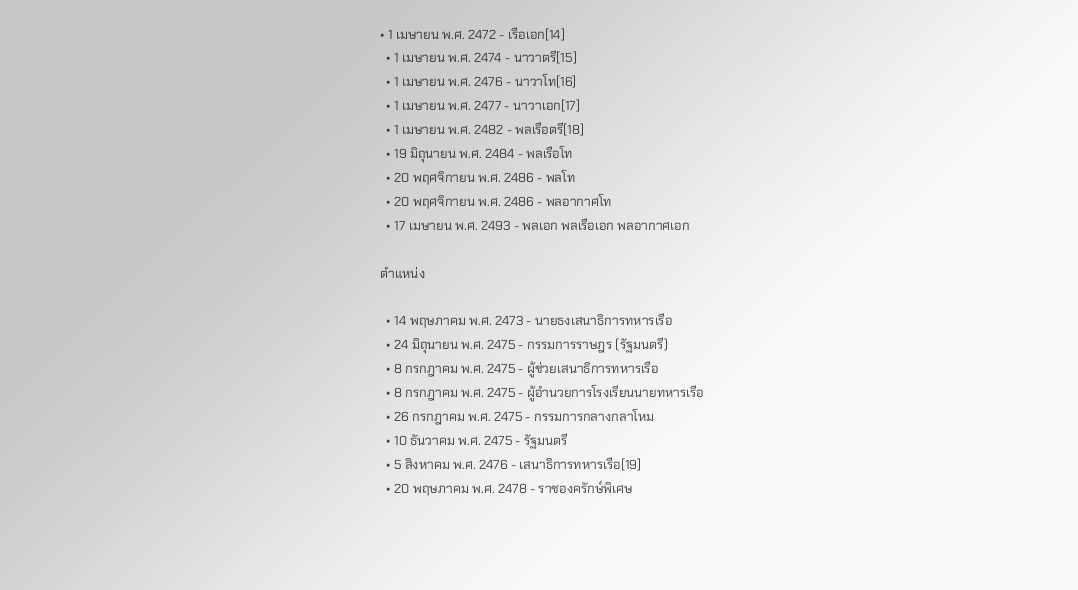• 1 เมษายน พ.ศ. 2472 - เรือเอก[14]
  • 1 เมษายน พ.ศ. 2474 - นาวาตรี[15]
  • 1 เมษายน พ.ศ. 2476 - นาวาโท[16]
  • 1 เมษายน พ.ศ. 2477 - นาวาเอก[17]
  • 1 เมษายน พ.ศ. 2482 - พลเรือตรี[18]
  • 19 มิถุนายน พ.ศ. 2484 - พลเรือโท
  • 20 พฤศจิกายน พ.ศ. 2486 - พลโท
  • 20 พฤศจิกายน พ.ศ. 2486 - พลอากาศโท
  • 17 เมษายน พ.ศ. 2493 - พลเอก พลเรือเอก พลอากาศเอก

ตำแหน่ง

  • 14 พฤษภาคม พ.ศ. 2473 - นายธงเสนาธิการทหารเรือ
  • 24 มิถุนายน พ.ศ. 2475 - กรรมการราษฎร (รัฐมนตรี)
  • 8 กรกฎาคม พ.ศ. 2475 - ผู้ช่วยเสนาธิการทหารเรือ
  • 8 กรกฎาคม พ.ศ. 2475 - ผู้อำนวยการโรงเรียนนายทหารเรือ
  • 26 กรกฎาคม พ.ศ. 2475 - กรรมการกลางกลาโหม
  • 10 ธันวาคม พ.ศ. 2475 - รัฐมนตรี
  • 5 สิงหาคม พ.ศ. 2476 - เสนาธิการทหารเรือ[19]
  • 20 พฤษภาคม พ.ศ. 2478 - ราชองครักษ์พิเศษ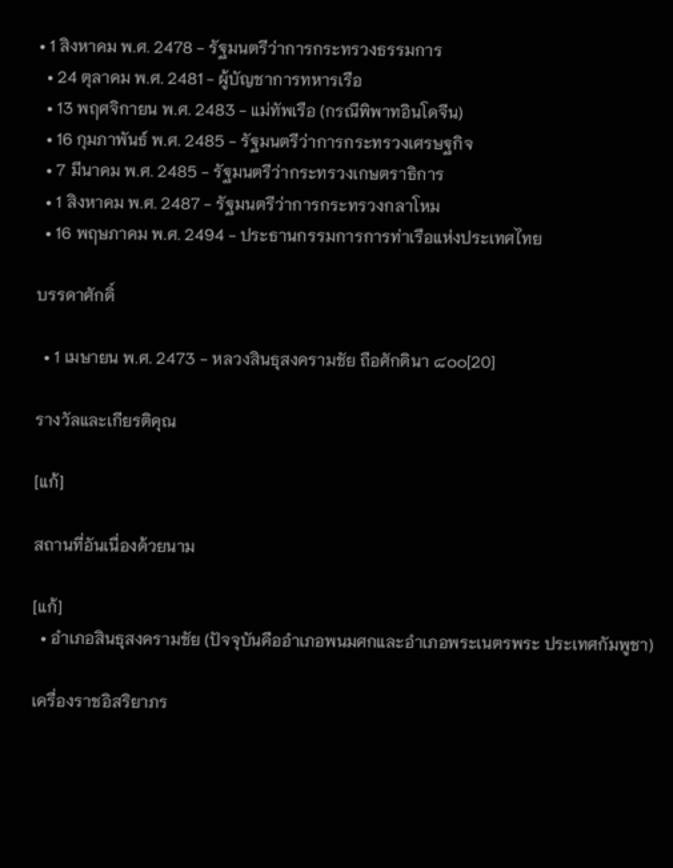• 1 สิงหาคม พ.ศ. 2478 - รัฐมนตรีว่าการกระทรวงธรรมการ
  • 24 ตุลาคม พ.ศ. 2481 - ผู้บัญชาการทหารเรือ
  • 13 พฤศจิกายน พ.ศ. 2483 - แม่ทัพเรือ (กรณีพิพาทอินโดจีน)
  • 16 กุมภาพันธ์ พ.ศ. 2485 - รัฐมนตรีว่าการกระทรวงเศรษฐกิจ
  • 7 มีนาคม พ.ศ. 2485 - รัฐมนตรีว่ากระทรวงเกษตราธิการ
  • 1 สิงหาคม พ.ศ. 2487 - รัฐมนตรีว่าการกระทรวงกลาโหม
  • 16 พฤษภาคม พ.ศ. 2494 - ประธานกรรมการการท่าเรือแห่งประเทศไทย

บรรดาศักดิ์

  • 1 เมษายน พ.ศ. 2473 - หลวงสินธุสงครามชัย ถือศักดินา ๘๐๐[20]

รางวัลและเกียรติคุณ

[แก้]

สถานที่อันเนื่องด้วยนาม

[แก้]
  • อำเภอสินธุสงครามชัย (ปัจจุบันคืออำเภอพนมศกและอำเภอพระเนตรพระ ประเทศกัมพูชา)

เครื่องราชอิสริยาภร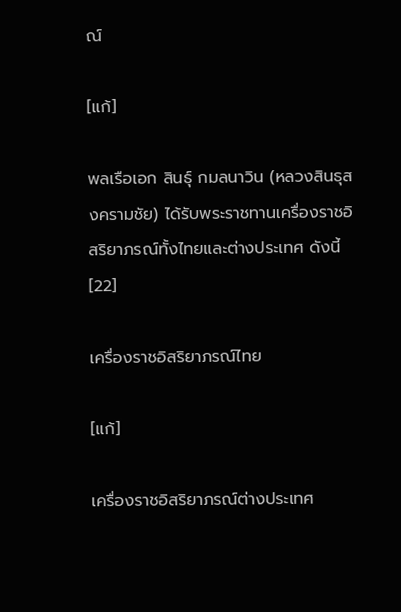ณ์

[แก้]

พลเรือเอก สินธุ์ กมลนาวิน (หลวงสินธุสงครามชัย) ได้รับพระราชทานเครื่องราชอิสริยาภรณ์ทั้งไทยและต่างประเทศ ดังนี้[22]

เครื่องราชอิสริยาภรณ์ไทย

[แก้]

เครื่องราชอิสริยาภรณ์ต่างประเทศ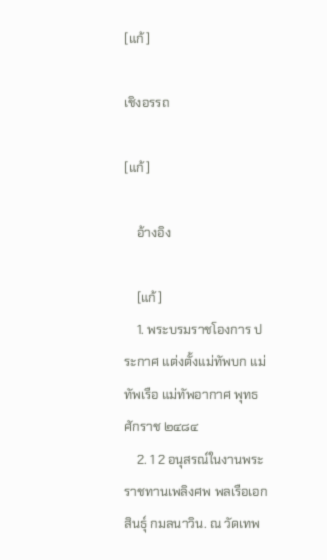[แก้]

เชิงอรรถ

[แก้]

    อ้างอิง

    [แก้]
    1. พระบรมราชโองการ ประกาศ แต่งตั้งแม่ทัพบก แม่ทัพเรือ แม่ทัพอากาศ พุทธศักราช ๒๔๘๔
    2. 1 2 อนุสรณ์ในงานพระราชทานเพลิงศพ พลเรือเอก สินธุ์ กมลนาวิน. ณ วัดเทพ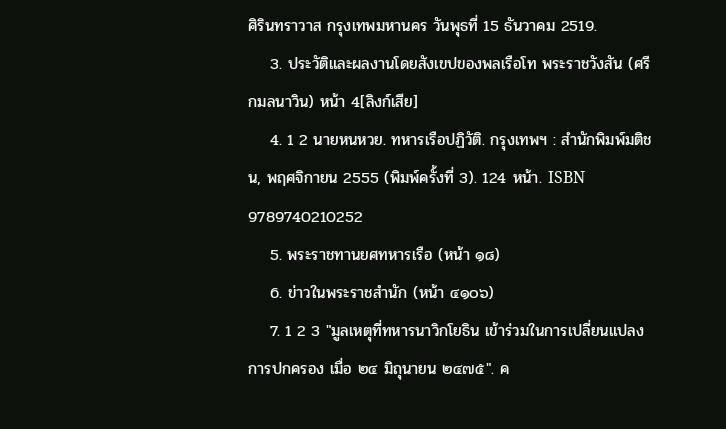ศิรินทราวาส กรุงเทพมหานคร วันพุธที่ 15 ธันวาคม 2519.
    3. ประวัติและผลงานโดยสังเขปของพลเรือโท พระราชวังสัน (ศรีกมลนาวิน) หน้า 4[ลิงก์เสีย]
    4. 1 2 นายหนหวย. ทหารเรือปฏิวัติ. กรุงเทพฯ : สำนักพิมพ์มติชน, พฤศจิกายน 2555 (พิมพ์ครั้งที่ 3). 124 หน้า. ISBN 9789740210252
    5. พระราชทานยศทหารเรือ (หน้า ๑๘)
    6. ข่าวในพระราชสำนัก (หน้า ๔๑๐๖)
    7. 1 2 3 "มูลเหตุที่ทหารนาวิกโยธิน เข้าร่วมในการเปลี่ยนแปลงการปกครอง เมื่อ ๒๔ มิถุนายน ๒๔๗๕". ค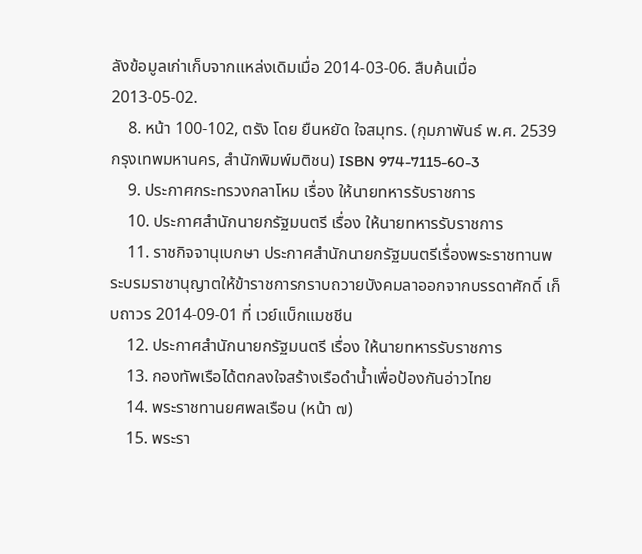ลังข้อมูลเก่าเก็บจากแหล่งเดิมเมื่อ 2014-03-06. สืบค้นเมื่อ 2013-05-02.
    8. หน้า 100-102, ตรัง โดย ยืนหยัด ใจสมุทร. (กุมภาพันธ์ พ.ศ. 2539 กรุงเทพมหานคร, สำนักพิมพ์มติชน) ISBN 974-7115-60-3
    9. ประกาศกระทรวงกลาโหม เรื่อง ให้นายทหารรับราชการ
    10. ประกาศสำนักนายกรัฐมนตรี เรื่อง ให้นายทหารรับราชการ
    11. ราชกิจจานุเบกษา ประกาศสำนักนายกรัฐมนตรีเรื่องพระราชทานพระบรมราชานุญาตให้ข้าราชการกราบถวายบังคมลาออกจากบรรดาศักดิ์ เก็บถาวร 2014-09-01 ที่ เวย์แบ็กแมชชีน
    12. ประกาศสำนักนายกรัฐมนตรี เรื่อง ให้นายทหารรับราชการ
    13. กองทัพเรือได้ตกลงใจสร้างเรือดำน้ำเพื่อป้องกันอ่าวไทย
    14. พระราชทานยศพลเรือน (หน้า ๗)
    15. พระรา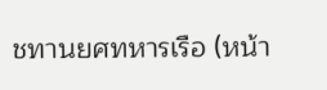ชทานยศทหารเรือ (หน้า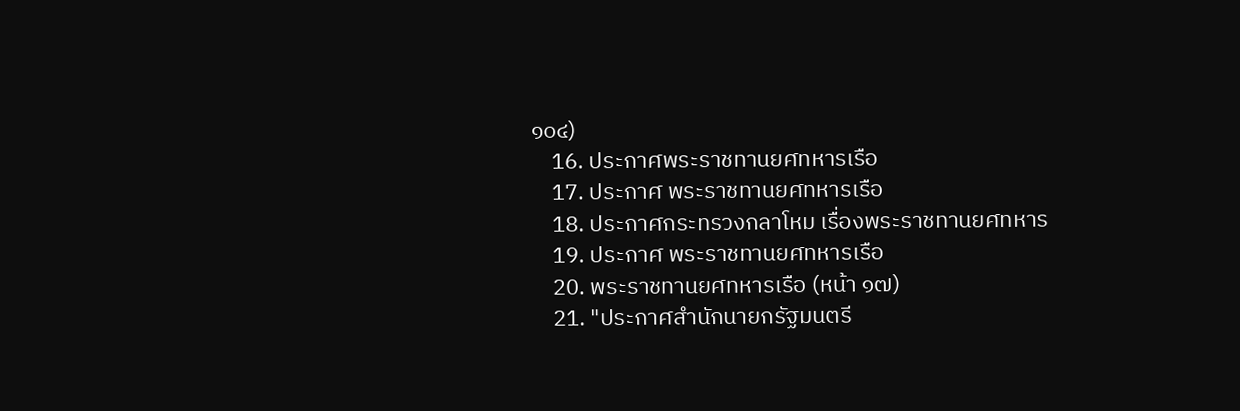๑๐๔)
    16. ประกาศพระราชทานยศทหารเรือ
    17. ประกาศ พระราชทานยศทหารเรือ
    18. ประกาศกระทรวงกลาโหม เรื่องพระราชทานยศทหาร
    19. ประกาศ พระราชทานยศทหารเรือ
    20. พระราชทานยศทหารเรือ (หน้า ๑๗)
    21. "ประกาศสำนักนายกรัฐมนตรี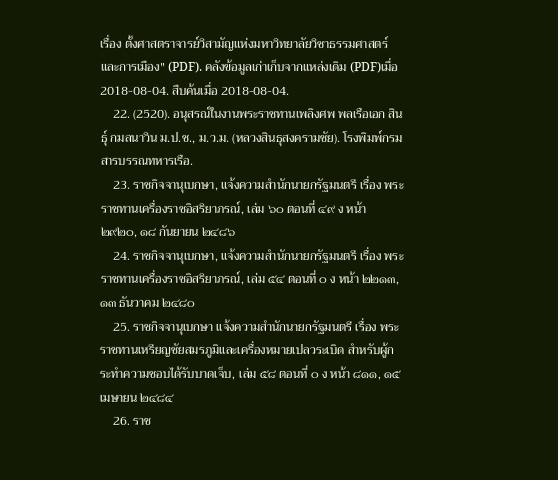เรื่อง ตั้งศาสตราจารย์วิสามัญแห่งมหาวิทยาลัยวิชาธรรมศาสตร์และการเมือง" (PDF). คลังข้อมูลเก่าเก็บจากแหล่งเดิม (PDF)เมื่อ 2018-08-04. สืบค้นเมื่อ 2018-08-04.
    22. (2520). อนุสรณ์ในงานพระราชทานเพลิงศพ พลเรือเอก สินธุ์ กมลนาวิน ม.ป.ช., ม.ว.ม. (หลวงสินธุสงครามชัย). โรงพิมพ์กรมสารบรรณทหารเรือ.
    23. ราชกิจจานุเบกษา, แจ้งความสำนักนายกรัฐมนตรี เรื่อง พระราชทานเครื่องราชอิสริยาภรณ์, เล่ม ๖๐ ตอนที่ ๔๙ ง หน้า ๒๙๒๐, ๑๘ กันยายน ๒๔๘๖
    24. ราชกิจจานุเบกษา, แจ้งความสำนักนายกรัฐมนตรี เรื่อง พระราชทานเครื่องราชอิสริยาภรณ์, เล่ม ๕๔ ตอนที่ ๐ ง หน้า ๒๒๑๓, ๑๓ ธันวาคม ๒๔๘๐
    25. ราชกิจจานุเบกษา แจ้งความสำนักนายกรัฐมนตรี เรื่อง พระราชทานเหรียญชัยสมรภูมิและเครื่องหมายเปลวระเบิด สำหรับผู้กระทำความชอบได้รับบาดเจ็บ, เล่ม ๕๘ ตอนที่ ๐ ง หน้า ๘๑๑, ๑๕ เมษายน ๒๔๘๔
    26. ราช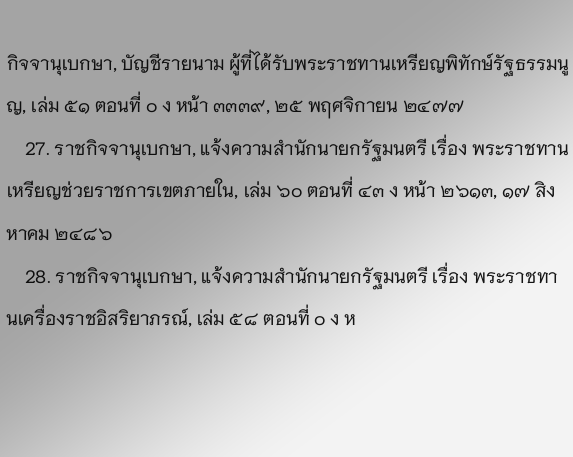กิจจานุเบกษา, บัญชีรายนาม ผู้ที่ได้รับพระราชทานเหรียญพิทักษ์รัฐธรรมนูญ, เล่ม ๕๑ ตอนที่ ๐ ง หน้า ๓๓๓๙, ๒๕ พฤศจิกายน ๒๔๗๗
    27. ราชกิจจานุเบกษา, แจ้งความสำนักนายกรัฐมนตรี เรื่อง พระราชทานเหรียญช่วยราชการเขตภายใน, เล่ม ๖๐ ตอนที่ ๔๓ ง หน้า ๒๖๑๓, ๑๗ สิงหาคม ๒๔๘๖
    28. ราชกิจจานุเบกษา, แจ้งความสำนักนายกรัฐมนตรี เรื่อง พระราชทานเครื่องราชอิสริยาภรณ์, เล่ม ๕๘ ตอนที่ ๐ ง ห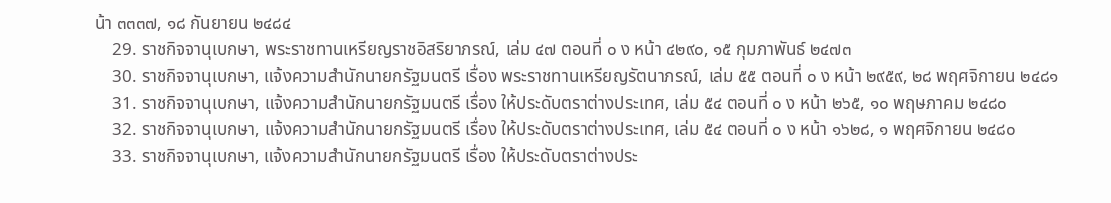น้า ๓๓๓๗, ๑๘ กันยายน ๒๔๘๔
    29. ราชกิจจานุเบกษา, พระราชทานเหรียญราชอิสริยาภรณ์, เล่ม ๔๗ ตอนที่ ๐ ง หน้า ๔๒๙๐, ๑๕ กุมภาพันธ์ ๒๔๗๓
    30. ราชกิจจานุเบกษา, แจ้งความสำนักนายกรัฐมนตรี เรื่อง พระราชทานเหรียญรัตนาภรณ์, เล่ม ๕๕ ตอนที่ ๐ ง หน้า ๒๙๕๙, ๒๘ พฤศจิกายน ๒๔๘๑
    31. ราชกิจจานุเบกษา, แจ้งความสำนักนายกรัฐมนตรี เรื่อง ให้ประดับตราต่างประเทศ, เล่ม ๕๔ ตอนที่ ๐ ง หน้า ๒๖๕, ๑๐ พฤษภาคม ๒๔๘๐
    32. ราชกิจจานุเบกษา, แจ้งความสำนักนายกรัฐมนตรี เรื่อง ให้ประดับตราต่างประเทศ, เล่ม ๕๔ ตอนที่ ๐ ง หน้า ๑๖๒๘, ๑ พฤศจิกายน ๒๔๘๐
    33. ราชกิจจานุเบกษา, แจ้งความสำนักนายกรัฐมนตรี เรื่อง ให้ประดับตราต่างประ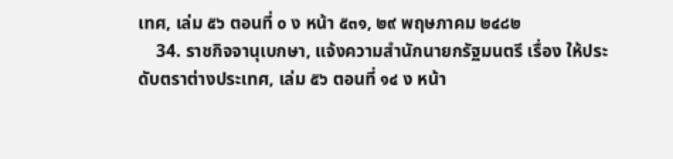เทศ, เล่ม ๕๖ ตอนที่ ๐ ง หน้า ๕๓๑, ๒๙ พฤษภาคม ๒๔๘๒
    34. ราชกิจจานุเบกษา, แจ้งความสำนักนายกรัฐมนตรี เรื่อง ให้ประดับตราต่างประเทศ, เล่ม ๕๖ ตอนที่ ๑๔ ง หน้า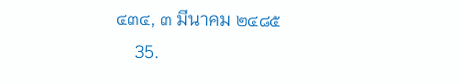๔๓๔, ๓ มีนาคม ๒๔๘๕
    35.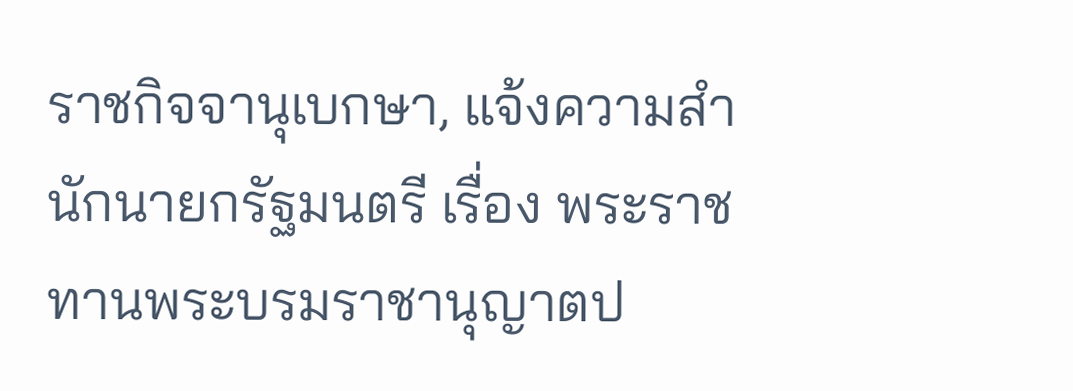ราชกิจจานุเบกษา, แจ้งความสำนักนายกรัฐมนตรี เรื่อง พระราชทานพระบรมราชานุญาตป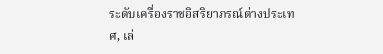ระดับเครื่องราชอิสริยาภรณ์ต่างประเทศ, เล่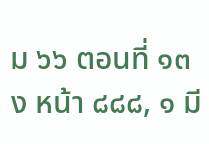ม ๖๖ ตอนที่ ๑๓ ง หน้า ๘๘๘, ๑ มี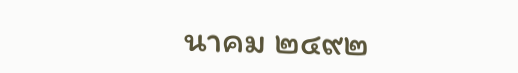นาคม ๒๔๙๒